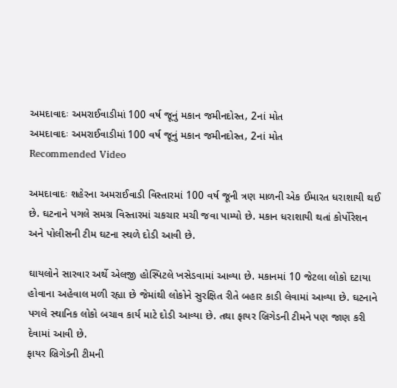અમદાવાદઃ અમરાઈવાડીમાં 100 વર્ષ જૂનું મકાન જમીનદોસ્ત, 2નાં મોત
અમદાવાદઃ અમરાઈવાડીમાં 100 વર્ષ જૂનું મકાન જમીનદોસ્ત, 2નાં મોત
Recommended Video

અમદાવાદઃ શહેરના અમરાઈવાડી વિસ્તારમાં 100 વર્ષ જૂની ત્રણ માળની એક ઈમારત ધરાશાયી થઈ છે. ઘટનાને પગલે સમગ્ર વિસ્તારમાં ચકચાર મચી જવા પામ્યો છે. મકાન ધરાશાયી થતાં કોર્પોરેશન અને પોલીસની ટીમ ઘટના સ્થળે દોડી આવી છે.

ઘાયલોને સારવાર અર્થે એલજી હોસ્પિટલે ખસેડવામાં આવ્યા છે. મકાનમાં 10 જેટલા લોકો દટાયા હોવાના અહેવાલ મળી રહ્યા છે જેમાંથી લોકોને સુરક્ષિત રીતે બહાર કાડી લેવામાં આવ્યા છે. ઘટનાને પગલે સ્થાનિક લોકો બચાવ કાર્ય માટે દોડી આવ્યા છે. તથા ફાયર બ્રિગેડની ટીમને પણ જાણ કરી દેવામાં આવી છે.
ફાયર બ્રિગેડની ટીમની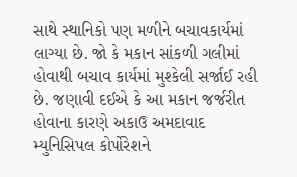સાથે સ્થાનિકો પણ મળીને બચાવકાર્યમાં લાગ્યા છે. જો કે મકાન સાંકળી ગલીમાં હોવાથી બચાવ કાર્યમાં મુશ્કેલી સર્જાઈ રહી છે. જણાવી દઈએ કે આ મકાન જર્જરીત હોવાના કારણે અકાઉ અમદાવાદ મ્યુનિસિપલ કોર્પોરેશને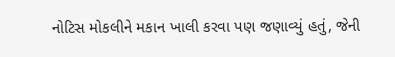નોટિસ મોકલીને મકાન ખાલી કરવા પણ જણાવ્યું હતું, જેની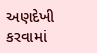અણદેખી કરવામાં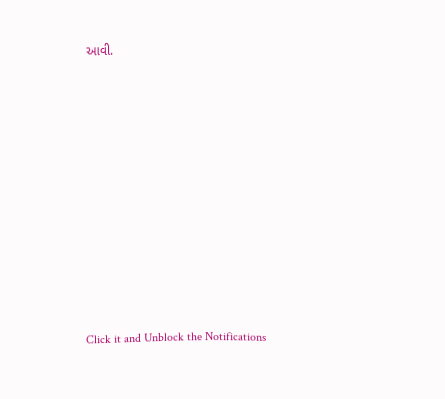આવી.












Click it and Unblock the Notifications